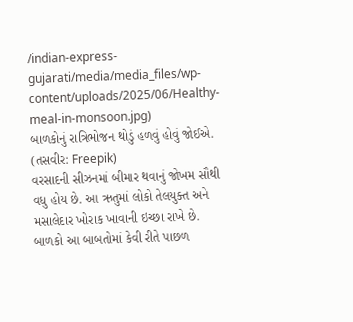/indian-express-gujarati/media/media_files/wp-content/uploads/2025/06/Healthy-meal-in-monsoon.jpg)
બાળકોનું રાત્રિભોજન થોડું હળવું હોવું જોઈએ. (તસવીર: Freepik)
વરસાદની સીઝનમાં બીમાર થવાનું જોખમ સૌથી વધુ હોય છે. આ ઋતુમાં લોકો તેલયુક્ત અને મસાલેદાર ખોરાક ખાવાની ઇચ્છા રાખે છે. બાળકો આ બાબતોમાં કેવી રીતે પાછળ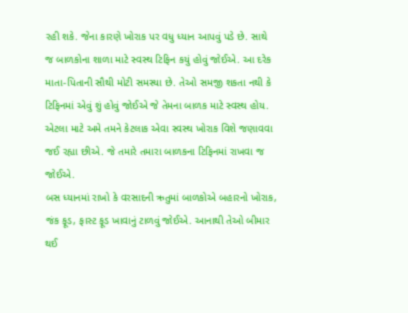રહી શકે. જેના કારણે ખોરાક પર વધુ ધ્યાન આપવું પડે છે. સાથે જ બાળકોના શાળા માટે સ્વસ્થ ટિફિન કયું હોવું જોઈએ. આ દરેક માતા-પિતાની સૌથી મોટી સમસ્યા છે. તેઓ સમજી શકતા નથી કે ટિફિનમાં એવું શું હોવું જોઈએ જે તેમના બાળક માટે સ્વસ્થ હોય. એટલા માટે અમે તમને કેટલાક એવા સ્વસ્થ ખોરાક વિશે જણાવવા જઈ રહ્યા છીએ. જે તમારે તમારા બાળકના ટિફિનમાં રાખવા જ જોઈએ.
બસ ધ્યાનમાં રાખો કે વરસાદની ઋતુમાં બાળકોએ બહારનો ખોરાક, જંક ફૂડ, ફાસ્ટ ફૂડ ખાવાનું ટાળવું જોઈએ. આનાથી તેઓ બીમાર થઈ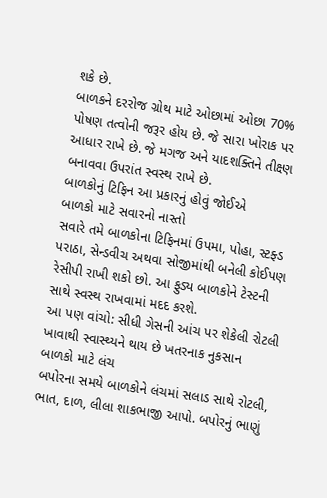શકે છે.
બાળકને દરરોજ ગ્રોથ માટે ઓછામાં ઓછા 70% પોષણ તત્વોની જરૂર હોય છે. જે સારા ખોરાક પર આધાર રાખે છે. જે મગજ અને યાદશક્તિને તીક્ષ્ણ બનાવવા ઉપરાંત સ્વસ્થ રાખે છે.
બાળકોનું ટિફિન આ પ્રકારનું હોવું જોઈએ
બાળકો માટે સવારનો નાસ્તો
સવારે તમે બાળકોના ટિફિનમાં ઉપમા, પોહા, સ્ટફ્ડ પરાઠા, સેન્ડવીચ અથવા સોજીમાંથી બનેલી કોઈપણ રેસીપી રાખી શકો છો. આ ફુડ્ય બાળકોને ટેસ્ટની સાથે સ્વસ્થ રાખવામાં મદદ કરશે.
આ પણ વાંચો: સીધી ગેસની આંચ પર શેકેલી રોટલી ખાવાથી સ્વાસ્થ્યને થાય છે ખતરનાક નુકસાન
બાળકો માટે લંચ
બપોરના સમયે બાળકોને લંચમાં સલાડ સાથે રોટલી, ભાત, દાળ, લીલા શાકભાજી આપો. બપોરનું ભાણું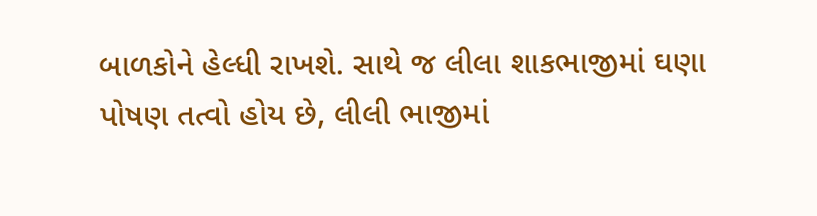બાળકોને હેલ્ધી રાખશે. સાથે જ લીલા શાકભાજીમાં ઘણા પોષણ તત્વો હોય છે, લીલી ભાજીમાં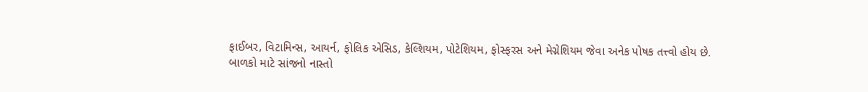ફાઈબર, વિટામિન્સ, આયર્ન, ફોલિક એસિડ, કેલ્શિયમ, પોટેશિયમ, ફોસ્ફરસ અને મેગ્નેશિયમ જેવા અનેક પોષક તત્ત્વો હોય છે.
બાળકો માટે સાંજનો નાસ્તો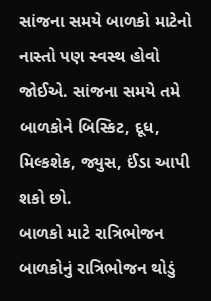સાંજના સમયે બાળકો માટેનો નાસ્તો પણ સ્વસ્થ હોવો જોઈએ. સાંજના સમયે તમે બાળકોને બિસ્કિટ, દૂધ, મિલ્કશેક, જ્યુસ, ઈંડા આપી શકો છો.
બાળકો માટે રાત્રિભોજન
બાળકોનું રાત્રિભોજન થોડું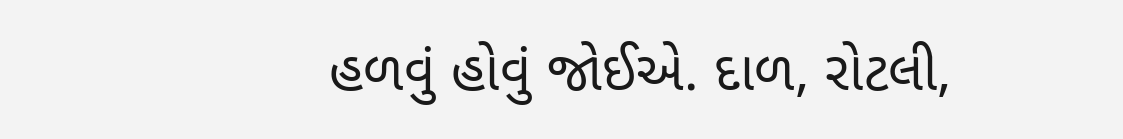હળવું હોવું જોઈએ. દાળ, રોટલી,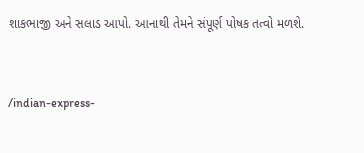શાકભાજી અને સલાડ આપો. આનાથી તેમને સંપૂર્ણ પોષક તત્વો મળશે.


/indian-express-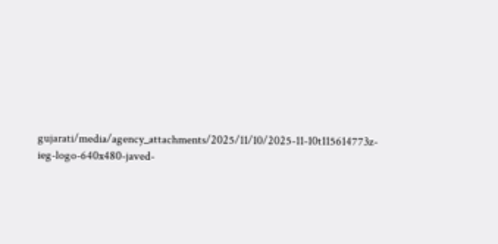gujarati/media/agency_attachments/2025/11/10/2025-11-10t115614773z-ieg-logo-640x480-javed-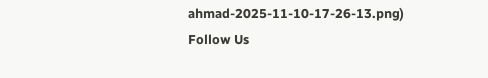ahmad-2025-11-10-17-26-13.png)
Follow Us